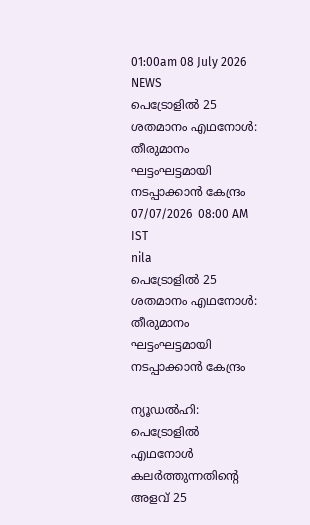01:00am 08 July 2026
NEWS
പെട്രോളിൽ 25 ശതമാനം എഥനോൾ: തീരുമാനം ഘട്ടംഘട്ടമായി നടപ്പാക്കാൻ കേന്ദ്രം
07/07/2026  08:00 AM IST
nila
പെട്രോളിൽ 25 ശതമാനം എഥനോൾ: തീരുമാനം ഘട്ടംഘട്ടമായി നടപ്പാക്കാൻ കേന്ദ്രം

ന്യൂഡൽഹി: പെട്രോളിൽ എഥനോൾ കലർത്തുന്നതിന്റെ അളവ് 25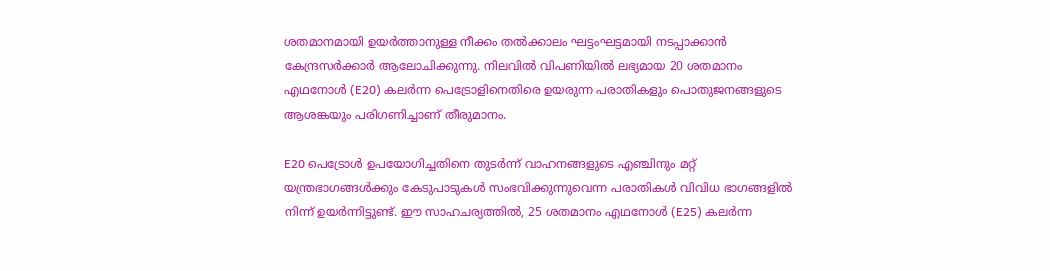ശതമാനമായി ഉയർത്താനുള്ള നീക്കം തൽക്കാലം ഘട്ടംഘട്ടമായി നടപ്പാക്കാൻ കേന്ദ്രസർക്കാർ ആലോചിക്കുന്നു. നിലവിൽ വിപണിയിൽ ലഭ്യമായ 20 ശതമാനം എഥനോൾ (E20) കലർന്ന പെട്രോളിനെതിരെ ഉയരുന്ന പരാതികളും പൊതുജനങ്ങളുടെ ആശങ്കയും പരിഗണിച്ചാണ് തീരുമാനം.

E20 പെട്രോൾ ഉപയോഗിച്ചതിനെ തുടർന്ന് വാഹനങ്ങളുടെ എഞ്ചിനും മറ്റ് യന്ത്രഭാഗങ്ങൾക്കും കേടുപാടുകൾ സംഭവിക്കുന്നുവെന്ന പരാതികൾ വിവിധ ഭാഗങ്ങളിൽ നിന്ന് ഉയർന്നിട്ടുണ്ട്. ഈ സാഹചര്യത്തിൽ, 25 ശതമാനം എഥനോൾ (E25) കലർന്ന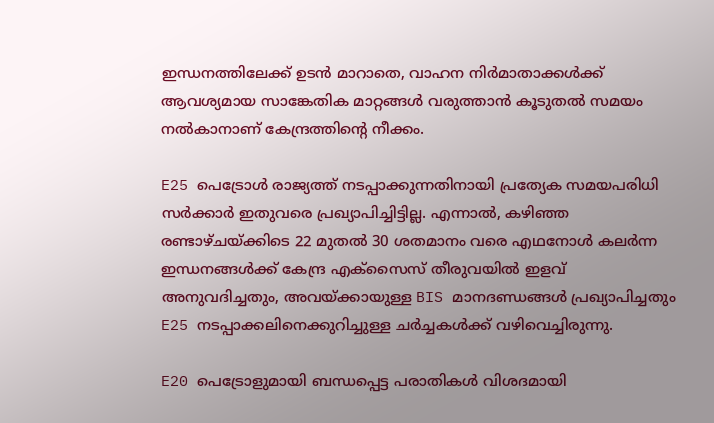ഇന്ധനത്തിലേക്ക് ഉടൻ മാറാതെ, വാഹന നിർമാതാക്കൾക്ക് ആവശ്യമായ സാങ്കേതിക മാറ്റങ്ങൾ വരുത്താൻ കൂടുതൽ സമയം നൽകാനാണ് കേന്ദ്രത്തിന്റെ നീക്കം.

E25 പെട്രോൾ രാജ്യത്ത് നടപ്പാക്കുന്നതിനായി പ്രത്യേക സമയപരിധി സർക്കാർ ഇതുവരെ പ്രഖ്യാപിച്ചിട്ടില്ല. എന്നാൽ, കഴിഞ്ഞ രണ്ടാഴ്ചയ്ക്കിടെ 22 മുതൽ 30 ശതമാനം വരെ എഥനോൾ കലർന്ന ഇന്ധനങ്ങൾക്ക് കേന്ദ്ര എക്സൈസ് തീരുവയിൽ ഇളവ് അനുവദിച്ചതും, അവയ്ക്കായുള്ള BIS മാനദണ്ഡങ്ങൾ പ്രഖ്യാപിച്ചതും E25 നടപ്പാക്കലിനെക്കുറിച്ചുള്ള ചർച്ചകൾക്ക് വഴിവെച്ചിരുന്നു.

E20 പെട്രോളുമായി ബന്ധപ്പെട്ട പരാതികൾ വിശദമായി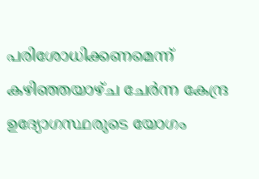പരിശോധിക്കണമെന്ന് കഴിഞ്ഞയാഴ്ച ചേർന്ന കേന്ദ്ര ഉദ്യോഗസ്ഥരുടെ യോഗം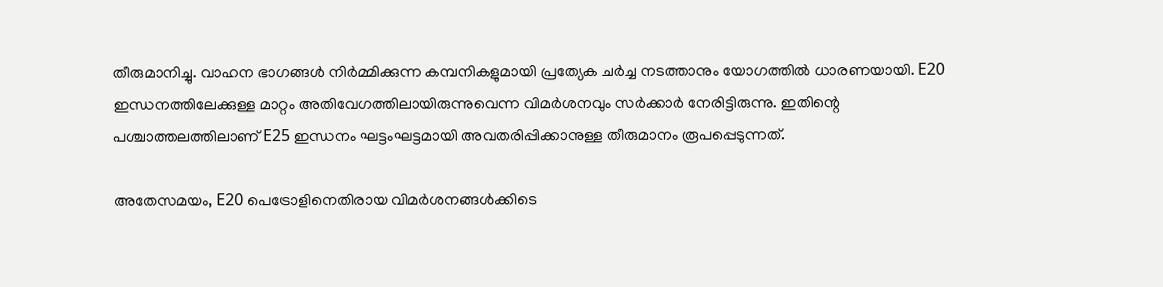തീരുമാനിച്ചു. വാഹന ഭാഗങ്ങൾ നിർമ്മിക്കുന്ന കമ്പനികളുമായി പ്രത്യേക ചർച്ച നടത്താനും യോഗത്തിൽ ധാരണയായി. E20 ഇന്ധനത്തിലേക്കുള്ള മാറ്റം അതിവേഗത്തിലായിരുന്നുവെന്ന വിമർശനവും സർക്കാർ നേരിട്ടിരുന്നു. ഇതിന്റെ പശ്ചാത്തലത്തിലാണ് E25 ഇന്ധനം ഘട്ടംഘട്ടമായി അവതരിപ്പിക്കാനുള്ള തീരുമാനം രൂപപ്പെടുന്നത്.

അതേസമയം, E20 പെട്രോളിനെതിരായ വിമർശനങ്ങൾക്കിടെ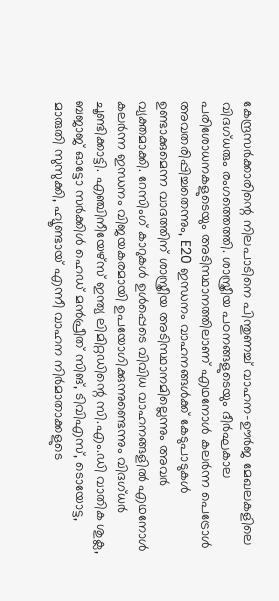കേന്ദ്രസർക്കാരിന്റെ നിലപാടിനെ പിന്തുണച്ച് വാഹന-ഊർജ മേഖലകളിലെ വിദഗ്ധരും രംഗത്തെത്തി. ശാസ്ത്രീയ പഠനങ്ങളുടെയും ദീർഘകാല പരിശോധനകളുടെയും അടിസ്ഥാനത്തിലാണ് എഥനോൾ കലർന്ന പെട്രോൾ അവതരിപ്പിച്ചതെന്നും, E20 ഇന്ധനം വാഹനങ്ങൾക്ക് കേടുപാടുകൾ ഉണ്ടാക്കുമെന്ന വാദത്തിന് ശാസ്ത്രീയ അടിസ്ഥാനമില്ലെന്നും അവർ വ്യക്തമാക്കി. റേസിംഗ് കാറുകൾ ഉൾപ്പെടെ വിവിധ വാഹനങ്ങളിൽ എഥനോൾ കലർന്ന ഇന്ധനം വിജയകരമായി ഉപയോഗിക്കുന്നുണ്ടെന്നും വിദഗ്ധർ ചൂണ്ടിക്കാട്ടി. എഞ്ചിനീയേഴ്സ് ഇന്ത്യ ലിമിറ്റഡിന്റെ സി.എം.ഡി വാതിക ശുക്ല, ബജാജ് ഓട്ടോ സർക്കിൾ ഹെഡ് മൻപ്രീത് സിങ്, ടിവിഎസ്, ടൊയോട്ട, മാരുതി സുസുക്കി, ഹ്യൂണ്ടായ് എന്നീ വാഹന നിർമാതാക്കളുടെ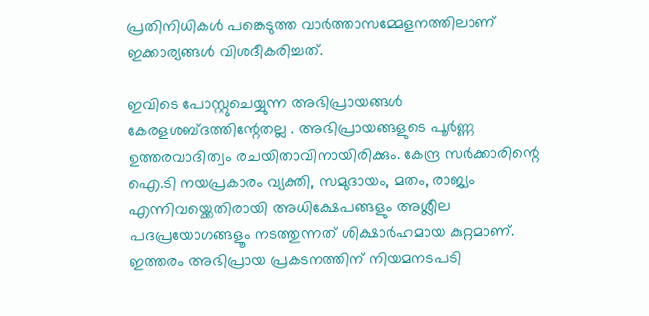പ്രതിനിധികൾ പങ്കെടുത്ത വാർത്താസമ്മേളനത്തിലാണ് ഇക്കാര്യങ്ങൾ വിശദീകരിച്ചത്.

ഇവിടെ പോസ്റ്റുചെയ്യുന്ന അഭിപ്രായങ്ങള്‍ കേരളശബ്‌ദത്തിന്റേതല്ല . അഭിപ്രായങ്ങളുടെ പൂര്‍ണ്ണ ഉത്തരവാദിത്വം രചയിതാവിനായിരിക്കും. കേന്ദ്ര സർക്കാരിന്റെ ഐ.ടി നയപ്രകാരം വ്യക്തി, സമുദായം, മതം, രാജ്യം എന്നിവയ്ക്കെതിരായി അധിക്ഷേപങ്ങളും അശ്ലീല പദപ്രയോഗങ്ങളൂം നടത്തുന്നത് ശിക്ഷാര്‍ഹമായ കുറ്റമാണ്. ഇത്തരം അഭിപ്രായ പ്രകടനത്തിന് നിയമനടപടി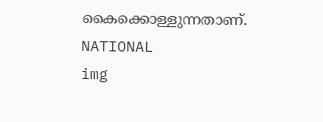കൈക്കൊള്ളുന്നതാണ്.
NATIONAL
img